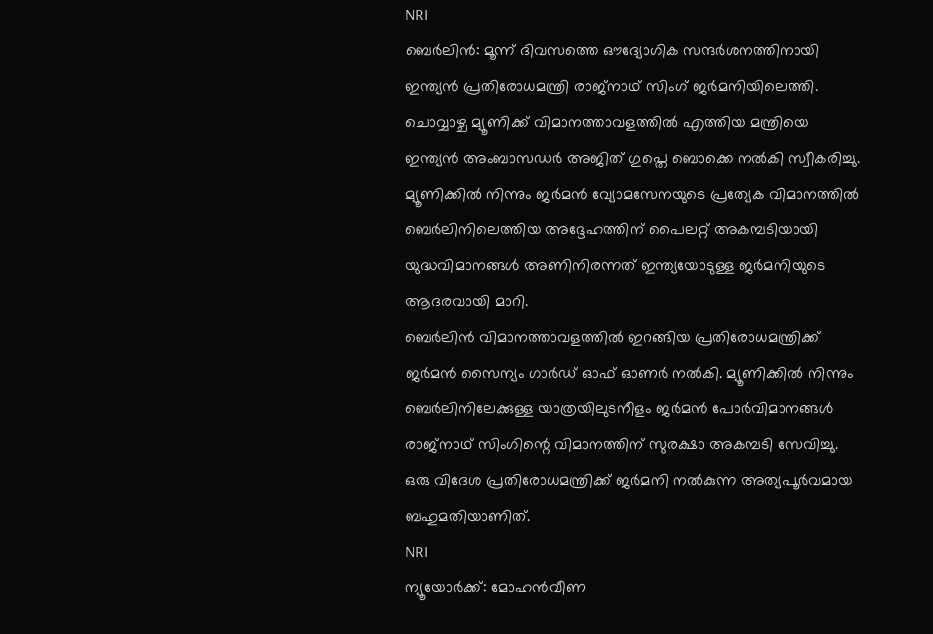NRI
ബെർലിൻ: മൂന്ന് ദിവസത്തെ ഔദ്യോഗിക സന്ദർശനത്തിനായി ഇന്ത്യൻ പ്രതിരോധമന്ത്രി രാജ്നാഥ് സിംഗ് ജർമനിയിലെത്തി. ചൊവ്വാഴ്ച മ്യൂണിക്ക് വിമാനത്താവളത്തിൽ എത്തിയ മന്ത്രിയെ ഇന്ത്യൻ അംബാസഡർ അജിത് ഗുപ്തെ ബൊക്കെ നൽകി സ്വീകരിച്ചു.
മ്യൂണിക്കിൽ നിന്നും ജർമൻ വ്യോമസേനയുടെ പ്രത്യേക വിമാനത്തിൽ ബെർലിനിലെത്തിയ അദ്ദേഹത്തിന് പൈലറ്റ് അകമ്പടിയായി യുദ്ധവിമാനങ്ങൾ അണിനിരന്നത് ഇന്ത്യയോടുള്ള ജർമനിയുടെ ആദരവായി മാറി.
ബെർലിൻ വിമാനത്താവളത്തിൽ ഇറങ്ങിയ പ്രതിരോധമന്ത്രിക്ക് ജർമൻ സൈന്യം ഗാർഡ് ഓഫ് ഓണർ നൽകി. മ്യൂണിക്കിൽ നിന്നും ബെർലിനിലേക്കുള്ള യാത്രയിലുടനീളം ജർമൻ പോർവിമാനങ്ങൾ രാജ്നാഥ് സിംഗിന്റെ വിമാനത്തിന് സുരക്ഷാ അകമ്പടി സേവിച്ചു.
ഒരു വിദേശ പ്രതിരോധമന്ത്രിക്ക് ജർമനി നൽകുന്ന അത്യപൂർവമായ ബഹുമതിയാണിത്.
NRI
ന്യൂയോർക്ക്: മോഹൻവീണ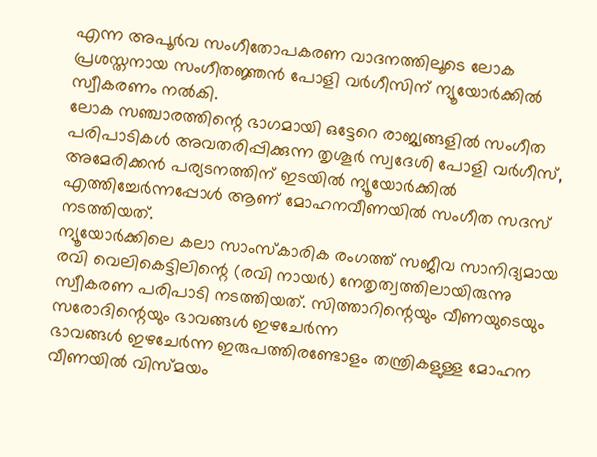എന്ന അപൂർവ സംഗീതോപകരണ വാദനത്തിലൂടെ ലോക പ്രശസ്തനായ സംഗീതജ്ഞൻ പോളി വർഗീസിന് ന്യൂയോർക്കിൽ സ്വീകരണം നൽകി.
ലോക സഞ്ചാരത്തിന്റെ ഭാഗമായി ഒട്ടേറെ രാജ്യങ്ങളിൽ സംഗീത പരിപാടികൾ അവതരിപ്പിക്കുന്ന തൃശൂർ സ്വദേശി പോളി വർഗീസ്, അമേരിക്കൻ പര്യടനത്തിന് ഇടയിൽ ന്യൂയോർക്കിൽ എത്തിച്ചേർന്നപ്പോൾ ആണ് മോഹനവീണയിൽ സംഗീത സദസ് നടത്തിയത്.
ന്യൂയോർക്കിലെ കലാ സാംസ്കാരിക രംഗത്ത് സജീവ സാനിദ്യമായ രവി വെലികെട്ടിലിന്റെ (രവി നായർ) നേതൃത്വത്തിലായിരുന്നു സ്വീകരണ പരിപാടി നടത്തിയത്. സിത്താറിന്റെയും വീണയുടെയും സരോദിന്റെയും ഭാവങ്ങൾ ഇഴചേർന്ന
ഭാവങ്ങൾ ഇഴചേർന്ന ഇരുപത്തിരണ്ടോളം തന്ത്രികളുള്ള മോഹന വീണയിൽ വിസ്മയം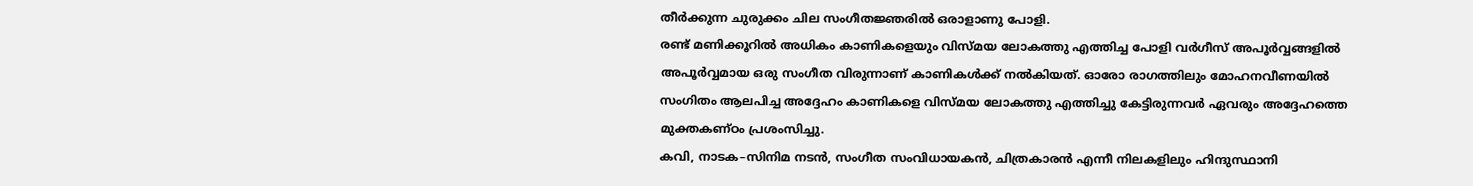തീർക്കുന്ന ചുരുക്കം ചില സംഗീതജ്ഞരിൽ ഒരാളാണു പോളി.
രണ്ട് മണിക്കൂറിൽ അധികം കാണികളെയും വിസ്മയ ലോകത്തു എത്തിച്ച പോളി വർഗീസ് അപൂർവ്വങ്ങളിൽ അപൂർവ്വമായ ഒരു സംഗീത വിരുന്നാണ് കാണികൾക്ക് നൽകിയത്. ഓരോ രാഗത്തിലും മോഹനവീണയിൽ സംഗിതം ആലപിച്ച അദ്ദേഹം കാണികളെ വിസ്മയ ലോകത്തു എത്തിച്ചു കേട്ടിരുന്നവർ ഏവരും അദ്ദേഹത്തെ മുക്തകണ്ഠം പ്രശംസിച്ചു.
കവി, നാടക–സിനിമ നടൻ, സംഗീത സംവിധായകൻ, ചിത്രകാരൻ എന്നീ നിലകളിലും ഹിന്ദുസ്ഥാനി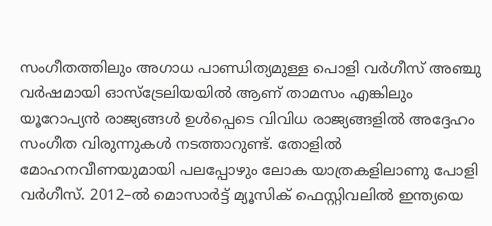സംഗീതത്തിലും അഗാധ പാണ്ഡിത്യമുള്ള പൊളി വർഗീസ് അഞ്ചു വർഷമായി ഓസ്ട്രേലിയയിൽ ആണ് താമസം എങ്കിലും യൂറോപ്യൻ രാജ്യങ്ങൾ ഉൾപ്പെടെ വിവിധ രാജ്യങ്ങളിൽ അദ്ദേഹം സംഗീത വിരുന്നുകൾ നടത്താറുണ്ട്. തോളിൽ മോഹനവീണയുമായി പലപ്പോഴും ലോക യാത്രകളിലാണു പോളി വർഗീസ്. 2012–ൽ മൊസാർട്ട് മ്യൂസിക് ഫെസ്റ്റിവലിൽ ഇന്ത്യയെ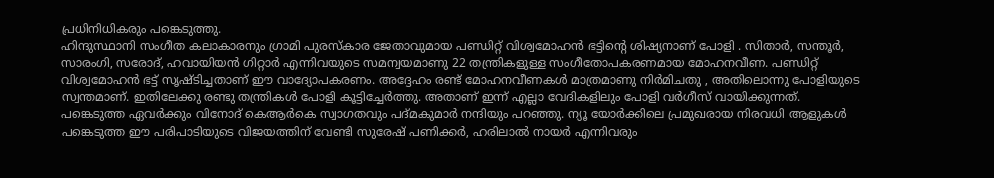പ്രധിനിധികരും പങ്കെടുത്തു.
ഹിന്ദുസ്ഥാനി സംഗീത കലാകാരനും ഗ്രാമി പുരസ്കാര ജേതാവുമായ പണ്ഡിറ്റ് വിശ്വമോഹൻ ഭട്ടിന്റെ ശിഷ്യനാണ് പോളി . സിതാർ, സന്തൂർ, സാരംഗി, സരോദ്, ഹവായിയൻ ഗിറ്റാർ എന്നിവയുടെ സമന്വയമാണു 22 തന്ത്രികളുള്ള സംഗീതോപകരണമായ മോഹനവീണ. പണ്ഡിറ്റ് വിശ്വമോഹൻ ഭട്ട് സൃഷ്ടിച്ചതാണ് ഈ വാദ്യോപകരണം. അദ്ദേഹം രണ്ട് മോഹനവീണകൾ മാത്രമാണു നിർമിചതു , അതിലൊന്നു പോളിയുടെ സ്വന്തമാണ്. ഇതിലേക്കു രണ്ടു തന്ത്രികൾ പോളി കൂട്ടിച്ചേർത്തു. അതാണ് ഇന്ന് എല്ലാ വേദികളിലും പോളി വർഗീസ് വായിക്കുന്നത്.
പങ്കെടുത്ത ഏവർക്കും വിനോദ് കെആർകെ സ്വാഗതവും പദ്മകുമാർ നന്ദിയും പറഞ്ഞു. ന്യൂ യോർക്കിലെ പ്രമുഖരായ നിരവധി ആളുകൾ പങ്കെടുത്ത ഈ പരിപാടിയുടെ വിജയത്തിന് വേണ്ടി സുരേഷ് പണിക്കർ, ഹരിലാൽ നായർ എന്നിവരും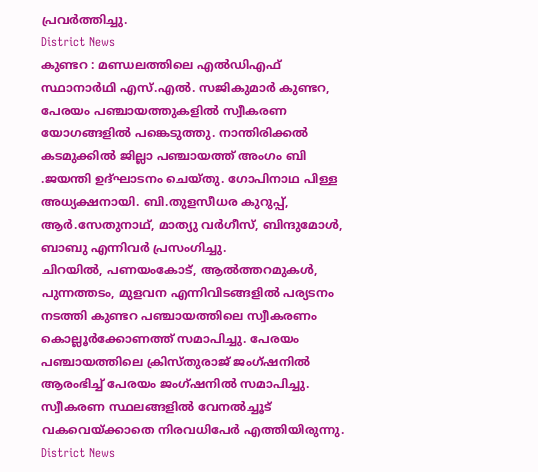പ്രവർത്തിച്ചു.
District News
കുണ്ടറ : മണ്ഡലത്തിലെ എൽഡിഎഫ് സ്ഥാനാർഥി എസ്.എൽ. സജികുമാർ കുണ്ടറ, പേരയം പഞ്ചായത്തുകളിൽ സ്വീകരണ യോഗങ്ങളിൽ പങ്കെടുത്തു. നാന്തിരിക്കൽ കടമുക്കിൽ ജില്ലാ പഞ്ചായത്ത് അംഗം ബി .ജയന്തി ഉദ്ഘാടനം ചെയ്തു. ഗോപിനാഥ പിള്ള അധ്യക്ഷനായി. ബി.തുളസീധര കുറുപ്പ്, ആർ.സേതുനാഥ്, മാത്യു വർഗീസ്, ബിന്ദുമോൾ, ബാബു എന്നിവർ പ്രസംഗിച്ചു.
ചിറയിൽ, പണയംകോട്, ആൽത്തറമുകൾ, പുന്നത്തടം, മുളവന എന്നിവിടങ്ങളിൽ പര്യടനം നടത്തി കുണ്ടറ പഞ്ചായത്തിലെ സ്വീകരണം കൊല്ലൂർക്കോണത്ത് സമാപിച്ചു. പേരയം പഞ്ചായത്തിലെ ക്രിസ്തുരാജ് ജംഗ്ഷനിൽ ആരംഭിച്ച് പേരയം ജംഗ്ഷനിൽ സമാപിച്ചു. സ്വീകരണ സ്ഥലങ്ങളിൽ വേനൽച്ചൂട് വകവെയ്ക്കാതെ നിരവധിപേർ എത്തിയിരുന്നു.
District News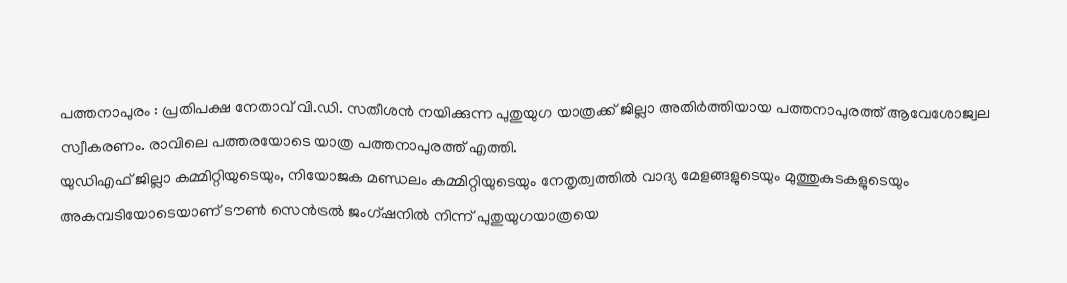പത്തനാപുരം : പ്രതിപക്ഷ നേതാവ് വി.ഡി. സതീശൻ നയിക്കുന്ന പുതുയുഗ യാത്രക്ക് ജില്ലാ അതിർത്തിയായ പത്തനാപുരത്ത് ആവേശോജ്വല സ്വീകരണം. രാവിലെ പത്തരയോടെ യാത്ര പത്തനാപുരത്ത് എത്തി.
യുഡിഎഫ് ജില്ലാ കമ്മിറ്റിയുടെയും, നിയോജക മണ്ഡലം കമ്മിറ്റിയുടെയും നേതൃത്വത്തിൽ വാദ്യ മേളങ്ങളുടെയും മുത്തുകുടകളുടെയും അകമ്പടിയോടെയാണ് ടൗൺ സെൻട്രൽ ജംഗ്ഷനിൽ നിന്ന് പുതുയുഗയാത്രയെ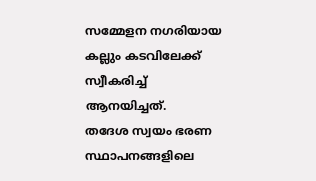സമ്മേളന നഗരിയായ കല്ലും കടവിലേക്ക് സ്വീകരിച്ച് ആനയിച്ചത്.
തദേശ സ്വയം ഭരണ സ്ഥാപനങ്ങളിലെ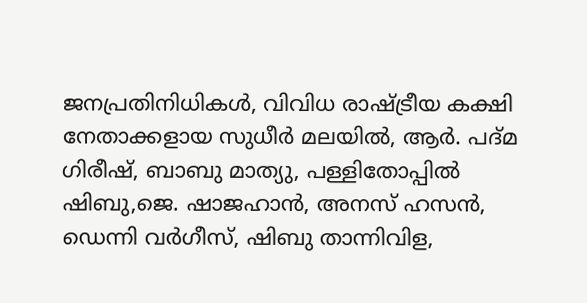ജനപ്രതിനിധികൾ, വിവിധ രാഷ്ട്രീയ കക്ഷി നേതാക്കളായ സുധീർ മലയിൽ, ആർ. പദ്മ ഗിരീഷ്, ബാബു മാത്യു, പള്ളിതോപ്പിൽ ഷിബു,ജെ. ഷാജഹാൻ, അനസ് ഹസൻ, ഡെന്നി വർഗീസ്, ഷിബു താന്നിവിള,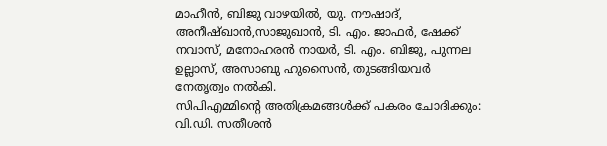മാഹീൻ, ബിജു വാഴയിൽ, യു. നൗഷാദ്, അനീഷ്ഖാൻ,സാജുഖാൻ, ടി. എം. ജാഫർ, ഷേക്ക് നവാസ്, മനോഹരൻ നായർ, ടി. എം. ബിജു, പുന്നല ഉല്ലാസ്, അസാബു ഹുസൈൻ, തുടങ്ങിയവർ നേതൃത്വം നൽകി.
സിപിഎമ്മിന്റെ അതിക്രമങ്ങൾക്ക് പകരം ചോദിക്കും: വി.ഡി. സതീശൻ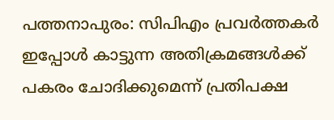പത്തനാപുരം: സിപിഎം പ്രവർത്തകർ ഇപ്പോൾ കാട്ടുന്ന അതിക്രമങ്ങൾക്ക് പകരം ചോദിക്കുമെന്ന് പ്രതിപക്ഷ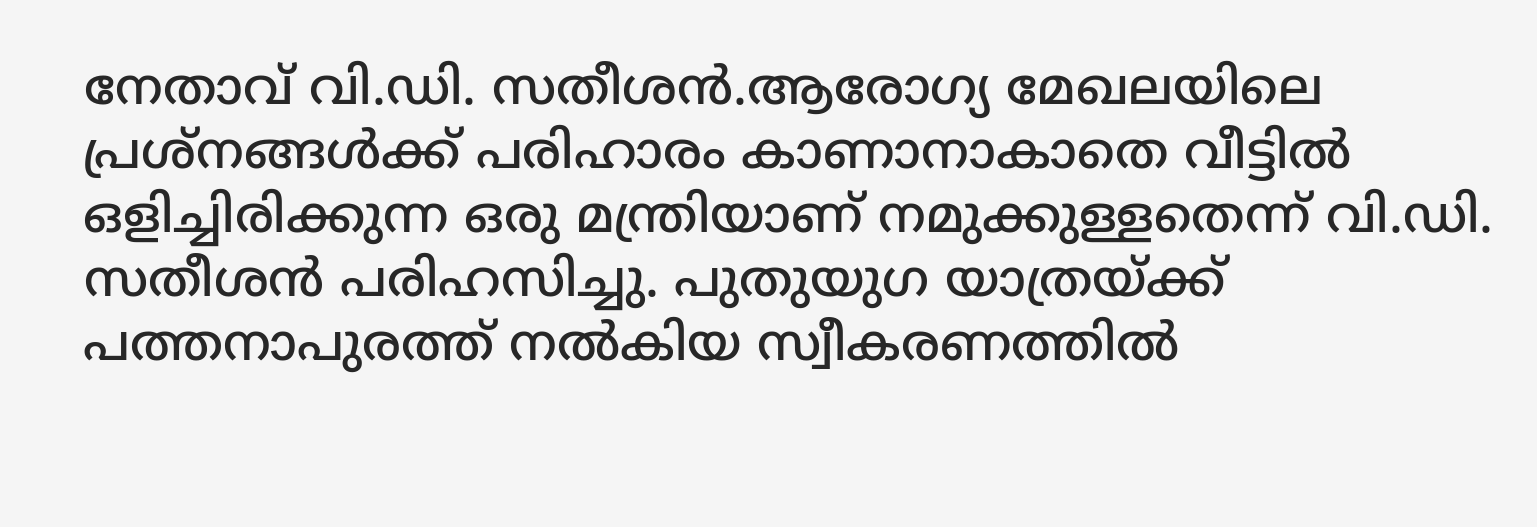നേതാവ് വി.ഡി. സതീശൻ.ആരോഗ്യ മേഖലയിലെ പ്രശ്നങ്ങൾക്ക് പരിഹാരം കാണാനാകാതെ വീട്ടിൽ ഒളിച്ചിരിക്കുന്ന ഒരു മന്ത്രിയാണ് നമുക്കുള്ളതെന്ന് വി.ഡി. സതീശൻ പരിഹസിച്ചു. പുതുയുഗ യാത്രയ്ക്ക് പത്തനാപുരത്ത് നൽകിയ സ്വീകരണത്തിൽ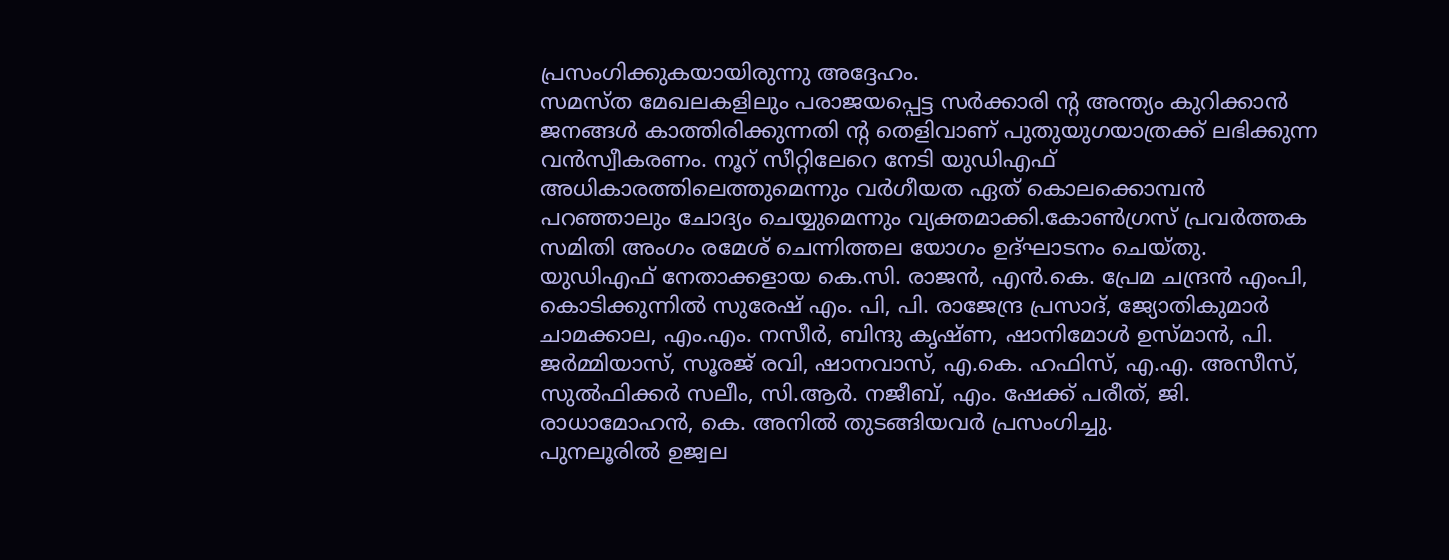പ്രസംഗിക്കുകയായിരുന്നു അദ്ദേഹം.
സമസ്ത മേഖലകളിലും പരാജയപ്പെട്ട സർക്കാരി ന്റ അന്ത്യം കുറിക്കാൻ ജനങ്ങൾ കാത്തിരിക്കുന്നതി ന്റ തെളിവാണ് പുതുയുഗയാത്രക്ക് ലഭിക്കുന്ന വൻസ്വീകരണം. നൂറ് സീറ്റിലേറെ നേടി യുഡിഎഫ് അധികാരത്തിലെത്തുമെന്നും വർഗീയത ഏത് കൊലക്കൊമ്പൻ പറഞ്ഞാലും ചോദ്യം ചെയ്യുമെന്നും വ്യക്തമാക്കി.കോൺഗ്രസ് പ്രവർത്തക സമിതി അംഗം രമേശ് ചെന്നിത്തല യോഗം ഉദ്ഘാടനം ചെയ്തു.
യുഡിഎഫ് നേതാക്കളായ കെ.സി. രാജൻ, എൻ.കെ. പ്രേമ ചന്ദ്രൻ എംപി, കൊടിക്കുന്നിൽ സുരേഷ് എം. പി, പി. രാജേന്ദ്ര പ്രസാദ്, ജ്യോതികുമാർ ചാമക്കാല, എം.എം. നസീർ, ബിന്ദു കൃഷ്ണ, ഷാനിമോൾ ഉസ്മാൻ, പി. ജർമ്മിയാസ്, സൂരജ് രവി, ഷാനവാസ്, എ.കെ. ഹഫിസ്, എ.എ. അസീസ്, സുൽഫിക്കർ സലീം, സി.ആർ. നജീബ്, എം. ഷേക്ക് പരീത്, ജി. രാധാമോഹൻ, കെ. അനിൽ തുടങ്ങിയവർ പ്രസംഗിച്ചു.
പുനലൂരിൽ ഉജ്വല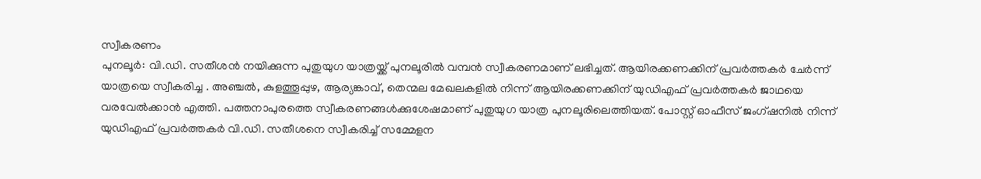സ്വീകരണം
പുനലൂർ: വി.ഡി. സതീശൻ നയിക്കുന്ന പുതുയുഗ യാത്രയ്ക്ക് പുനലൂരിൽ വമ്പൻ സ്വീകരണമാണ് ലഭിച്ചത്. ആയിരക്കണക്കിന് പ്രവർത്തകർ ചേർന്ന് യാത്രയെ സ്വീകരിച്ച . അഞ്ചൽ, കുളത്തൂപ്പുഴ, ആര്യങ്കാവ്, തെന്മല മേഖലകളിൽ നിന്ന് ആയിരക്കണക്കിന് യുഡിഎഫ് പ്രവർത്തകർ ജാഥയെ വരവേൽക്കാൻ എത്തി. പത്തനാപുരത്തെ സ്വീകരണങ്ങൾക്കുശേഷമാണ് പുതുയുഗ യാത്ര പുനലൂരിലെത്തിയത്. പോസ്റ്റ് ഓഫീസ് ജംഗ്ഷനിൽ നിന്ന് യുഡിഎഫ് പ്രവർത്തകർ വി.ഡി. സതീശനെ സ്വീകരിച്ച് സമ്മേളന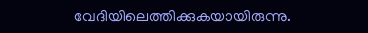വേദിയിലെത്തിക്കുകയായിരുന്നു.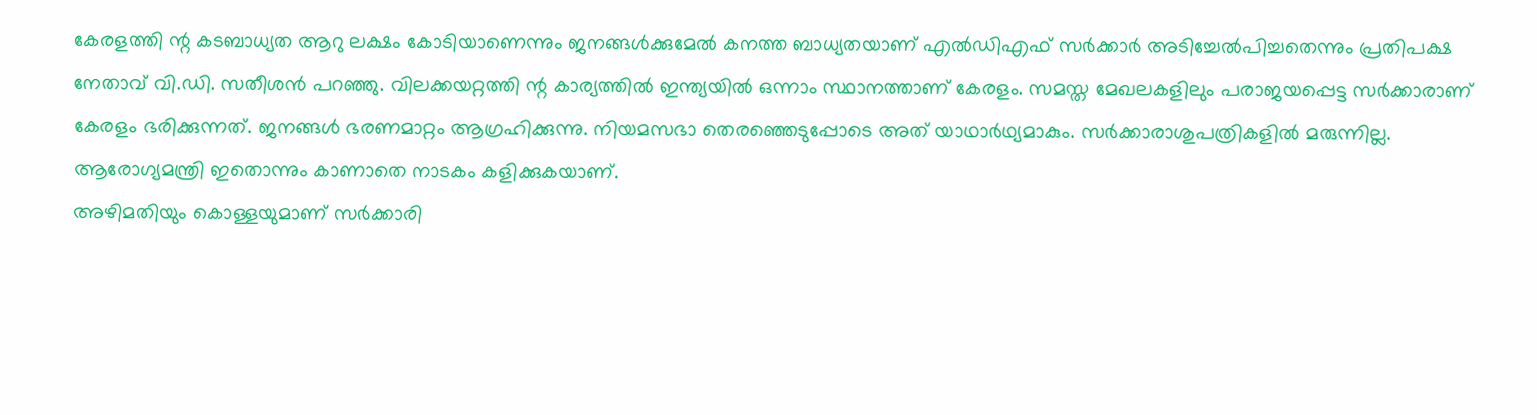കേരളത്തി ന്റ കടബാധ്യത ആറു ലക്ഷം കോടിയാണെന്നും ജനങ്ങൾക്കുമേൽ കനത്ത ബാധ്യതയാണ് എൽഡിഎഫ് സർക്കാർ അടിച്ചേൽപിച്ചതെന്നും പ്രതിപക്ഷ നേതാവ് വി.ഡി. സതീശൻ പറഞ്ഞു. വിലക്കയറ്റത്തി ന്റ കാര്യത്തിൽ ഇന്ത്യയിൽ ഒന്നാം സ്ഥാനത്താണ് കേരളം. സമസ്ത മേഖലകളിലും പരാജയപ്പെട്ട സർക്കാരാണ് കേരളം ഭരിക്കുന്നത്. ജനങ്ങൾ ഭരണമാറ്റം ആഗ്രഹിക്കുന്നു. നിയമസഭാ തെരഞ്ഞെടുപ്പോടെ അത് യാഥാർഥ്യമാകും. സർക്കാരാശുപത്രികളിൽ മരുന്നില്ല. ആരോഗ്യമന്ത്രി ഇതൊന്നും കാണാതെ നാടകം കളിക്കുകയാണ്.
അഴിമതിയും കൊള്ളയുമാണ് സർക്കാരി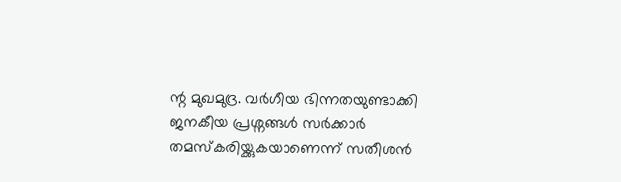ന്റ മുഖമുദ്ര. വർഗീയ ഭിന്നതയുണ്ടാക്കി ജനകീയ പ്രശ്നങ്ങൾ സർക്കാർ തമസ്കരിയ്ക്കുകയാണെന്ന് സതീശൻ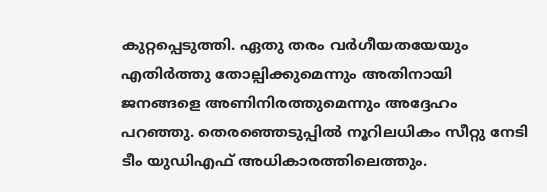കുറ്റപ്പെടുത്തി. ഏതു തരം വർഗീയതയേയും എതിർത്തു തോല്പിക്കുമെന്നും അതിനായി ജനങ്ങളെ അണിനിരത്തുമെന്നും അദ്ദേഹം പറഞ്ഞു. തെരഞ്ഞെടുപ്പിൽ നൂറിലധികം സീറ്റു നേടി ടീം യുഡിഎഫ് അധികാരത്തിലെത്തും.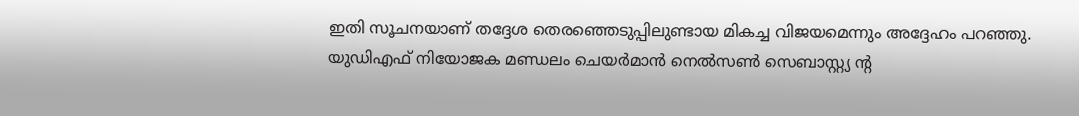ഇതി സൂചനയാണ് തദ്ദേശ തെരഞ്ഞെടുപ്പിലുണ്ടായ മികച്ച വിജയമെന്നും അദ്ദേഹം പറഞ്ഞു.
യുഡിഎഫ് നിയോജക മണ്ഡലം ചെയർമാൻ നെൽസൺ സെബാസ്റ്റ്യ ന്റ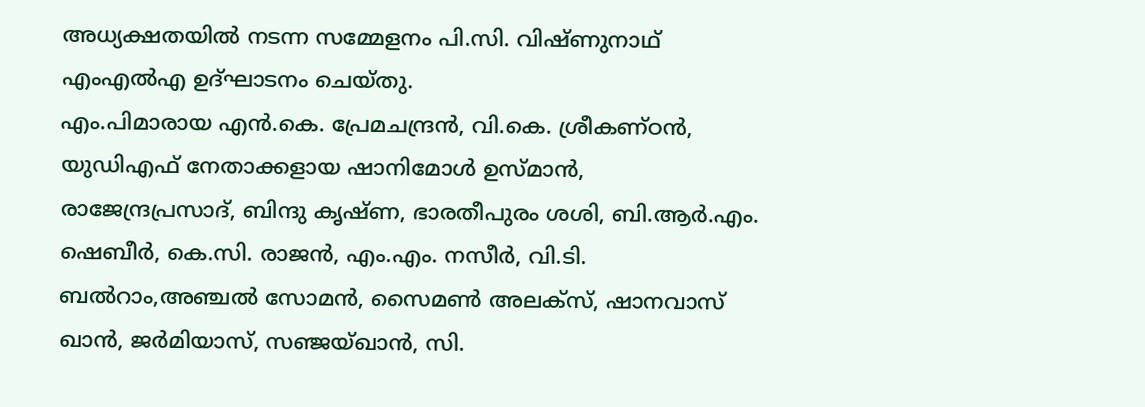അധ്യക്ഷതയിൽ നടന്ന സമ്മേളനം പി.സി. വിഷ്ണുനാഥ് എംഎൽഎ ഉദ്ഘാടനം ചെയ്തു.
എം.പിമാരായ എൻ.കെ. പ്രേമചന്ദ്രൻ, വി.കെ. ശ്രീകണ്ഠൻ, യുഡിഎഫ് നേതാക്കളായ ഷാനിമോൾ ഉസ്മാൻ, രാജേന്ദ്രപ്രസാദ്, ബിന്ദു കൃഷ്ണ, ഭാരതീപുരം ശശി, ബി.ആർ.എം. ഷെബീർ, കെ.സി. രാജൻ, എം.എം. നസീർ, വി.ടി. ബൽറാം,അഞ്ചൽ സോമൻ, സൈമൺ അലക്സ്, ഷാനവാസ് ഖാൻ, ജർമിയാസ്, സഞ്ജയ്ഖാൻ, സി.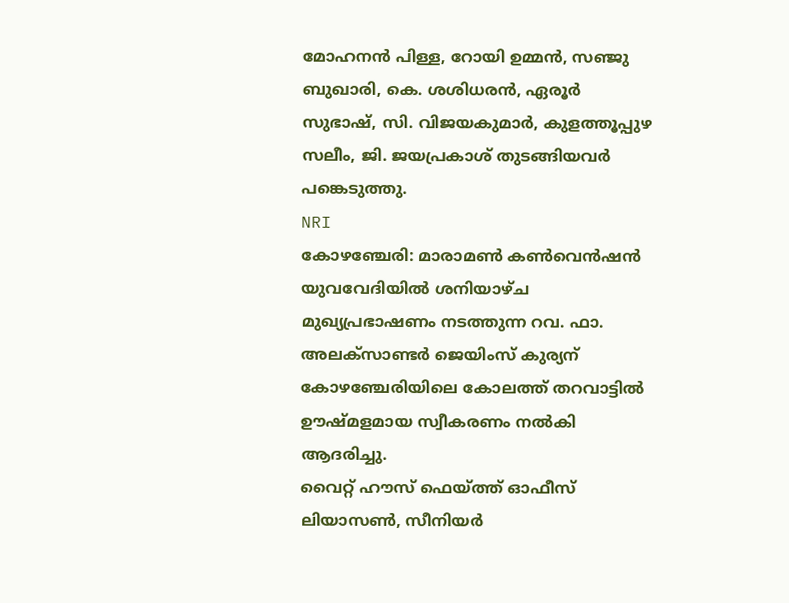മോഹനൻ പിള്ള, റോയി ഉമ്മൻ, സഞ്ജു ബുഖാരി, കെ. ശശിധരൻ, ഏരൂർ സുഭാഷ്, സി. വിജയകുമാർ, കുളത്തൂപ്പുഴ സലീം, ജി. ജയപ്രകാശ് തുടങ്ങിയവർ പങ്കെടുത്തു.
NRI
കോഴഞ്ചേരി: മാരാമൺ കൺവെൻഷൻ യുവവേദിയിൽ ശനിയാഴ്ച മുഖ്യപ്രഭാഷണം നടത്തുന്ന റവ. ഫാ. അലക്സാണ്ടർ ജെയിംസ് കുര്യന് കോഴഞ്ചേരിയിലെ കോലത്ത് തറവാട്ടിൽ ഊഷ്മളമായ സ്വീകരണം നൽകി ആദരിച്ചു.
വൈറ്റ് ഹൗസ് ഫെയ്ത്ത് ഓഫീസ് ലിയാസൺ, സീനിയർ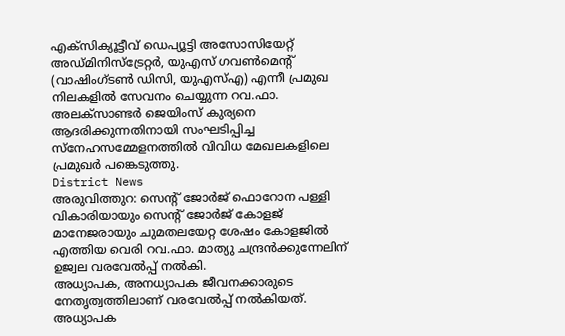എക്സിക്യൂട്ടീവ് ഡെപ്യൂട്ടി അസോസിയേറ്റ് അഡ്മിനിസ്ട്രേറ്റർ, യുഎസ് ഗവൺമെന്റ് (വാഷിംഗ്ടൺ ഡിസി, യുഎസ്എ) എന്നീ പ്രമുഖ നിലകളിൽ സേവനം ചെയ്യുന്ന റവ.ഫാ. അലക്സാണ്ടർ ജെയിംസ് കുര്യനെ ആദരിക്കുന്നതിനായി സംഘടിപ്പിച്ച സ്നേഹസമ്മേളനത്തിൽ വിവിധ മേഖലകളിലെ പ്രമുഖർ പങ്കെടുത്തു.
District News
അരുവിത്തുറ: സെന്റ് ജോർജ് ഫൊറോന പള്ളി വികാരിയായും സെന്റ് ജോർജ് കോളജ് മാനേജരായും ചുമതലയേറ്റ ശേഷം കോളജിൽ എത്തിയ വെരി റവ.ഫാ. മാത്യു ചന്ദ്രൻക്കുന്നേലിന് ഉജ്വല വരവേൽപ്പ് നൽകി.
അധ്യാപക, അനധ്യാപക ജീവനക്കാരുടെ നേതൃത്വത്തിലാണ് വരവേൽപ്പ് നൽകിയത്. അധ്യാപക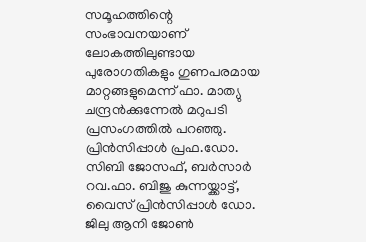സമൂഹത്തിന്റെ സംഭാവനയാണ് ലോകത്തിലുണ്ടായ പുരോഗതികളും ഗുണപരമായ മാറ്റങ്ങളുമെന്ന് ഫാ. മാത്യു ചന്ദ്രൻക്കുന്നേൽ മറുപടി പ്രസംഗത്തിൽ പറഞ്ഞു.
പ്രിൻസിപ്പാൾ പ്രഫ.ഡോ. സിബി ജോസഫ്, ബർസാർ റവ.ഫാ. ബിജു കുന്നയ്ക്കാട്ട്, വൈസ് പ്രിൻസിപ്പാൾ ഡോ. ജിലു ആനി ജോൺ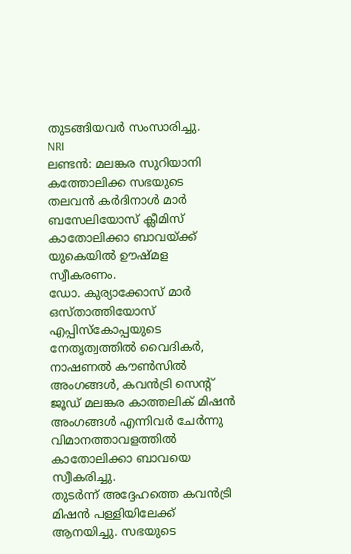തുടങ്ങിയവർ സംസാരിച്ചു.
NRI
ലണ്ടൻ: മലങ്കര സുറിയാനി കത്തോലിക്ക സഭയുടെ തലവൻ കർദിനാൾ മാർ ബസേലിയോസ് ക്ലീമിസ് കാതോലിക്കാ ബാവയ്ക്ക് യുകെയിൽ ഊഷ്മള സ്വീകരണം.
ഡോ. കുര്യാക്കോസ് മാർ ഒസ്താത്തിയോസ് എപ്പിസ്കോപ്പയുടെ നേതൃത്വത്തിൽ വൈദികർ, നാഷണൽ കൗൺസിൽ അംഗങ്ങൾ, കവൻട്രി സെന്റ് ജൂഡ് മലങ്കര കാത്തലിക് മിഷൻ അംഗങ്ങൾ എന്നിവർ ചേർന്നു വിമാനത്താവളത്തിൽ കാതോലിക്കാ ബാവയെ സ്വീകരിച്ചു.
തുടർന്ന് അദ്ദേഹത്തെ കവൻട്രി മിഷൻ പള്ളിയിലേക്ക് ആനയിച്ചു. സഭയുടെ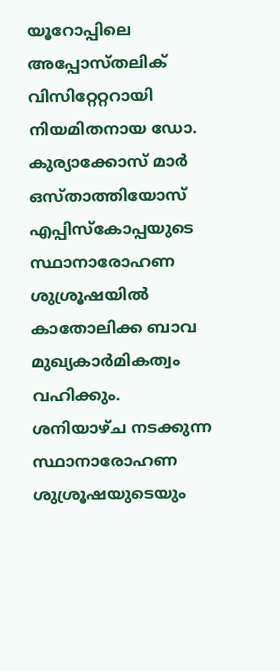യൂറോപ്പിലെ അപ്പോസ്തലിക് വിസിറ്റേറ്ററായി നിയമിതനായ ഡോ. കുര്യാക്കോസ് മാർ ഒസ്താത്തിയോസ് എപ്പിസ്കോപ്പയുടെ സ്ഥാനാരോഹണ ശുശ്രൂഷയിൽ കാതോലിക്ക ബാവ മുഖ്യകാർമികത്വം വഹിക്കും.
ശനിയാഴ്ച നടക്കുന്ന സ്ഥാനാരോഹണ ശുശ്രൂഷയുടെയും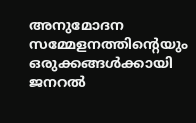അനുമോദന സമ്മേളനത്തിന്റെയും ഒരുക്കങ്ങൾക്കായി ജനറൽ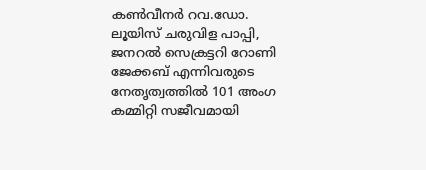കൺവീനർ റവ.ഡോ. ലൂയിസ് ചരുവിള പാപ്പി, ജനറൽ സെക്രട്ടറി റോണി ജേക്കബ് എന്നിവരുടെ നേതൃത്വത്തിൽ 101 അംഗ കമ്മിറ്റി സജീവമായി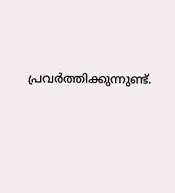പ്രവർത്തിക്കുന്നുണ്ട്.